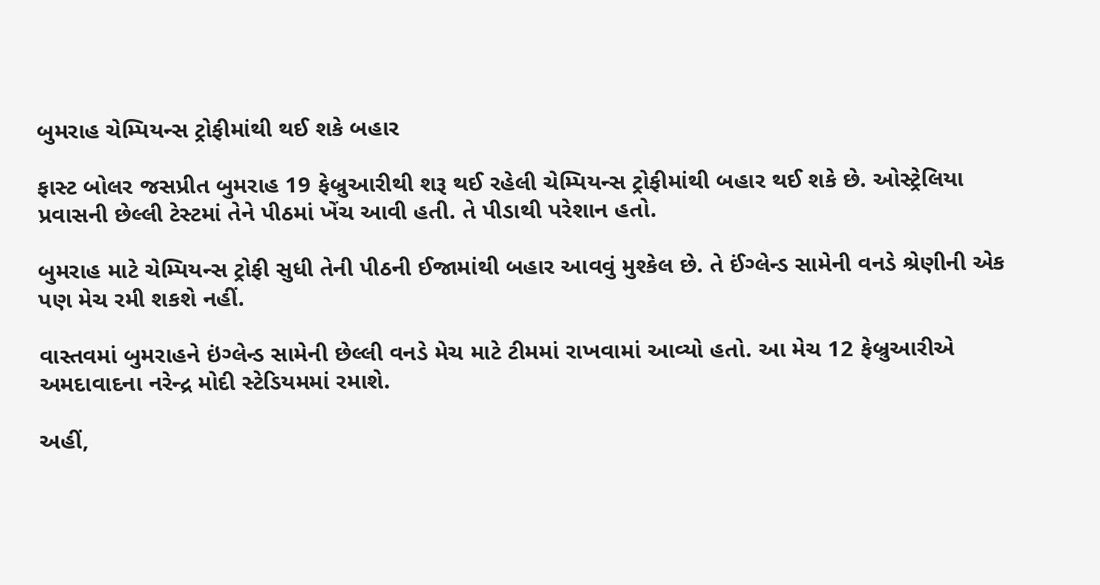બુમરાહ ચેમ્પિયન્સ ટ્રોફીમાંથી થઈ શકે બહાર

ફાસ્ટ બોલર જસપ્રીત બુમરાહ 19 ફેબ્રુઆરીથી શરૂ થઈ રહેલી ચેમ્પિયન્સ ટ્રોફીમાંથી બહાર થઈ શકે છે. ઓસ્ટ્રેલિયા પ્રવાસની છેલ્લી ટેસ્ટમાં તેને પીઠમાં ખેંચ આવી હતી. તે પીડાથી પરેશાન હતો.

બુમરાહ માટે ચેમ્પિયન્સ ટ્રોફી સુધી તેની પીઠની ઈજામાંથી બહાર આવવું મુશ્કેલ છે. તે ઈંગ્લેન્ડ સામેની વનડે શ્રેણીની એક પણ મેચ રમી શકશે નહીં.

વાસ્તવમાં બુમરાહને ઇંગ્લેન્ડ સામેની છેલ્લી વનડે મેચ માટે ટીમમાં રાખવામાં આવ્યો હતો. આ મેચ 12 ફેબ્રુઆરીએ અમદાવાદના નરેન્દ્ર મોદી સ્ટેડિયમમાં રમાશે.

અહીં,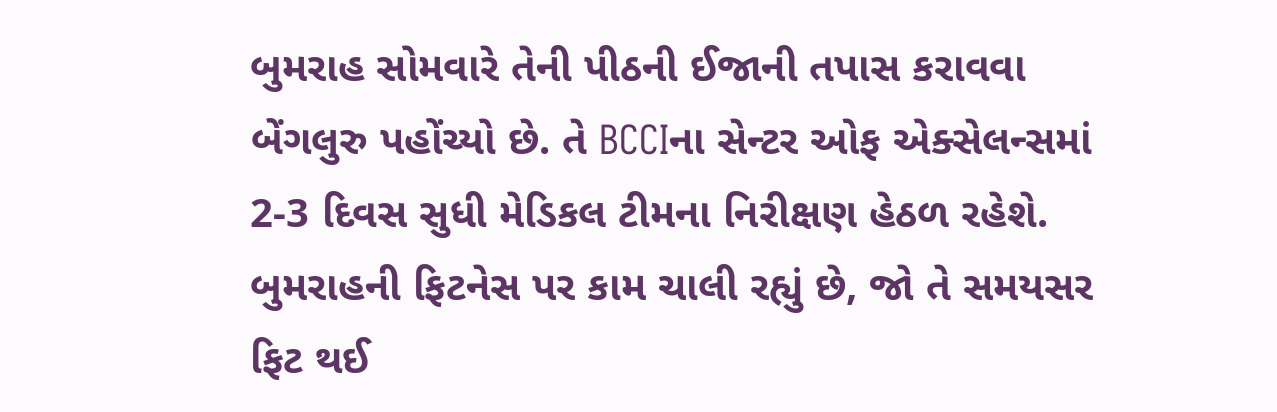બુમરાહ સોમવારે તેની પીઠની ઈજાની તપાસ કરાવવા બેંગલુરુ પહોંચ્યો છે. તે BCCIના સેન્ટર ઓફ એક્સેલન્સમાં 2-3 દિવસ સુધી મેડિકલ ટીમના નિરીક્ષણ હેઠળ રહેશે. બુમરાહની ફિટનેસ પર કામ ચાલી રહ્યું છે, જો તે સમયસર ફિટ થઈ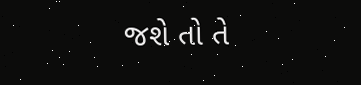જશે તો તે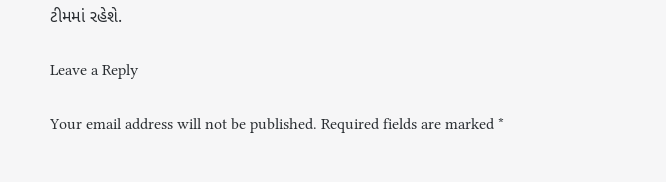ટીમમાં રહેશે.

Leave a Reply

Your email address will not be published. Required fields are marked *